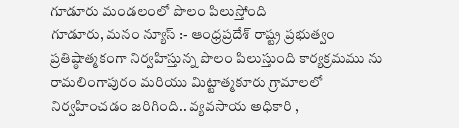గూడూరు మండలంలో పొలం పిలుస్తోంది
గూడూరు, మనం న్యూస్ :- ఆంధ్రప్రదేశ్ రాష్ట్ర ప్రభుత్వం ప్రతిష్ఠాత్మకంగా నిర్వహిస్తున్న పొలం పిలుస్తుంది కార్యక్రమము ను రామలింగాపురం మరియు మిట్టాత్మకూరు గ్రామాలలో నిర్వహించడం జరిగింది.. వ్యవసాయ అధికారి ,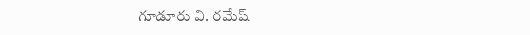గూడూరు వి. రమేష్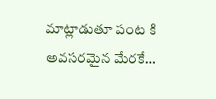మాట్లాడుతూ పంట కి అవసరమైన మేరకే…